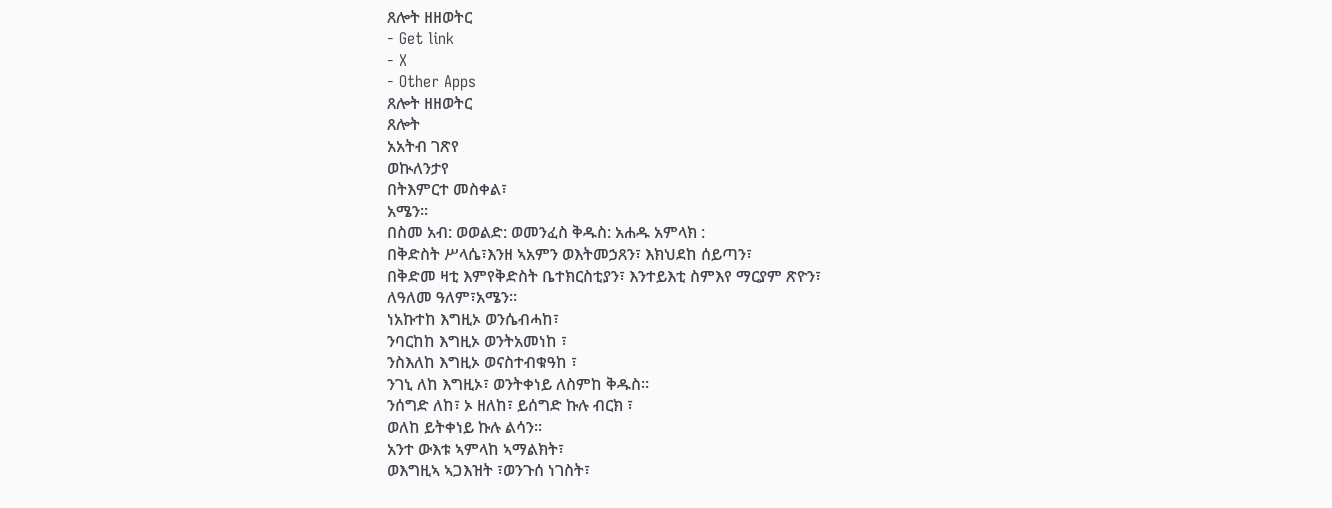ጸሎት ዘዘወትር
- Get link
- X
- Other Apps
ጸሎት ዘዘወትር
ጸሎት
አአትብ ገጽየ
ወኲለንታየ
በትእምርተ መስቀል፣
አሜን።
በስመ አብ: ወወልድ: ወመንፈስ ቅዱስ: አሐዱ አምላክ :
በቅድስት ሥላሴ፣እንዘ ኣአምን ወእትመኃጸን፣ እክህደከ ሰይጣን፣
በቅድመ ዛቲ እምየቅድስት ቤተክርስቲያን፣ እንተይእቲ ስምእየ ማርያም ጽዮን፣
ለዓለመ ዓለም፣አሜን።
ነአኩተከ እግዚኦ ወንሴብሓከ፣
ንባርከከ እግዚኦ ወንትአመነከ ፣
ንስእለከ እግዚኦ ወናስተብቁዓከ ፣
ንገኒ ለከ እግዚኦ፣ ወንትቀነይ ለስምከ ቅዱስ።
ንሰግድ ለከ፣ ኦ ዘለከ፣ ይሰግድ ኩሉ ብርክ ፣
ወለከ ይትቀነይ ኩሉ ልሳን።
አንተ ውእቱ ኣምላከ ኣማልክት፣
ወእግዚኣ ኣጋእዝት ፣ወንጉሰ ነገስት፣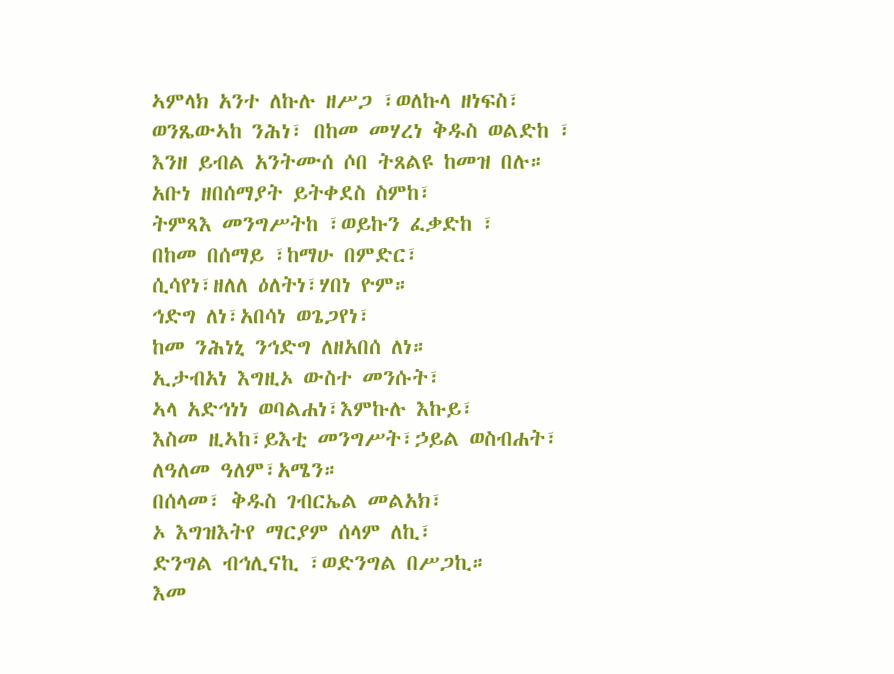ኣምላክ አንተ ለኩሉ ዘሥጋ ፣ወለኩላ ዘነፍስ፣
ወንጼውኣከ ንሕነ፣ በከመ መሃረነ ቅዱስ ወልድከ ፣
እንዘ ይብል አንትሙሰ ሶበ ትጸልዩ ከመዝ በሉ።
አቡነ ዘበሰማያት ይትቀደስ ስምከ፣
ትምጻእ መንግሥትከ ፣ወይኩን ፈቃድከ ፣
በከመ በሰማይ ፣ከማሁ በምድር፣
ሲሳየነ፣ዘለለ ዕለትነ፣ሃበነ ዮም።
ኅድግ ለነ፣አበሳነ ወጌጋየነ፣
ከመ ንሕነኒ ንኅድግ ለዘአበሰ ለነ።
ኢታብአነ እግዚኦ ውስተ መንሱት፣
ኣላ አድኅነነ ወባልሐነ፣እምኩሉ እኩይ፣
እስመ ዚኣከ፣ይእቲ መንግሥት፣ኃይል ወስብሐት፣
ለዓለመ ዓለም፣አሜን።
በሰላመ፣ ቅዱስ ገብርኤል መልአክ፣
ኦ እግዝእትየ ማርያም ሰላም ለኪ፣
ድንግል ብኅሊናኪ ፣ወድንግል በሥጋኪ።
እመ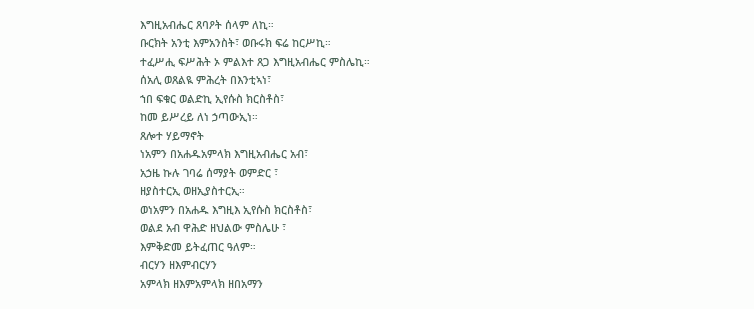እግዚአብሔር ጸባዖት ሰላም ለኪ።
ቡርክት አንቲ እምአንስት፣ ወቡሩክ ፍሬ ከርሥኪ።
ተፈሥሒ ፍሥሕት ኦ ምልእተ ጸጋ እግዚአብሔር ምስሌኪ።
ሰአሊ ወጸልዪ ምሕረት በእንቲኣነ፣
ኀበ ፍቁር ወልድኪ ኢየሱስ ክርስቶስ፣
ከመ ይሥረይ ለነ ኃጣውኢነ።
ጸሎተ ሃይማኖት
ነአምን በአሐዱአምላክ እግዚአብሔር አብ፣
አኃዜ ኩሉ ገባሬ ሰማያት ወምድር ፣
ዘያስተርኢ ወዘኢያስተርኢ።
ወነአምን በአሐዱ እግዚእ ኢየሱስ ክርስቶስ፣
ወልደ አብ ዋሕድ ዘህልው ምስሌሁ ፣
እምቅድመ ይትፈጠር ዓለም።
ብርሃን ዘእምብርሃን
አምላክ ዘእምአምላክ ዘበአማን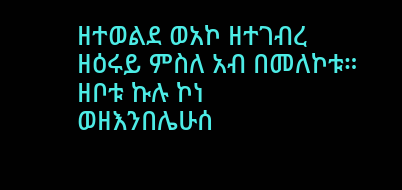ዘተወልደ ወአኮ ዘተገብረ
ዘዕሩይ ምስለ አብ በመለኮቱ።
ዘቦቱ ኩሉ ኮነ
ወዘእንበሌሁሰ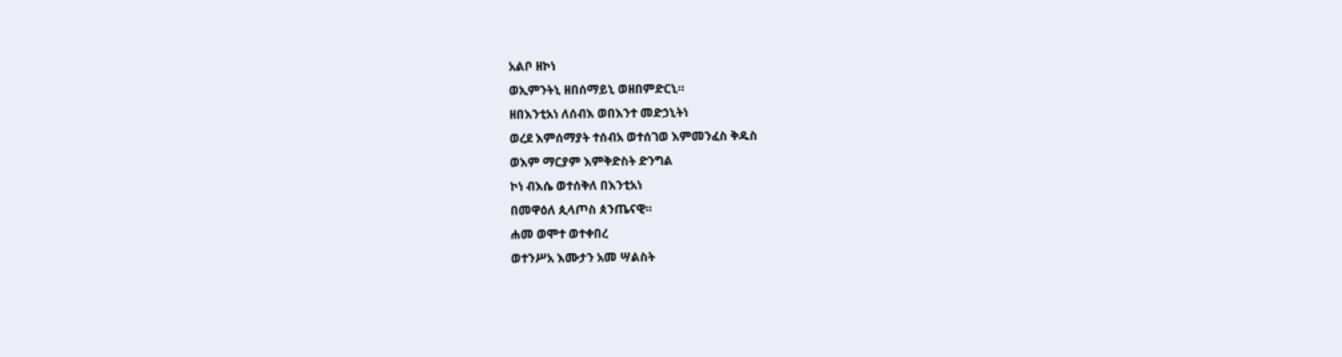አልቦ ዘኮነ
ወኢምንትኒ ዘበሰማይኒ ወዘበምድርኒ።
ዘበእንቲአነ ለሰብእ ወበእንተ መድኃኒትነ
ወረደ እምሰማያት ተሰብአ ወተሰገወ እምመንፈስ ቅዱስ
ወእም ማርያም እምቅድስት ድንግል
ኮነ ብእሴ ወተሰቅለ በእንቲአነ
በመዋዕለ ጲላጦስ ጰንጤናዊ።
ሐመ ወሞተ ወተቀበረ
ወተንሥአ እሙታን አመ ሣልስት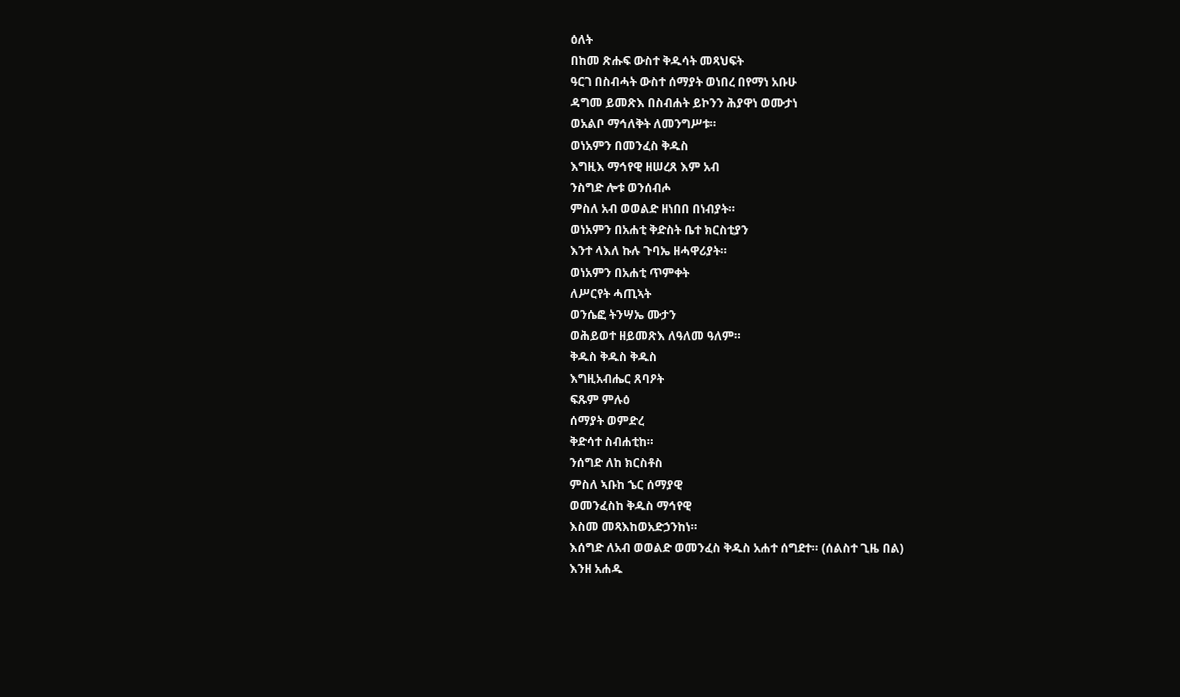ዕለት
በከመ ጽሑፍ ውስተ ቅዱሳት መጻህፍት
ዓርገ በስብሓት ውስተ ሰማያት ወነበረ በየማነ አቡሁ
ዳግመ ይመጽእ በስብሐት ይኮንን ሕያዋነ ወሙታነ
ወአልቦ ማኅለቅት ለመንግሥቱ።
ወነአምን በመንፈስ ቅዱስ
እግዚእ ማኅየዊ ዘሠረጸ እም አብ
ንስግድ ሎቱ ወንሰብሖ
ምስለ አብ ወወልድ ዘነበበ በነብያት።
ወነአምን በአሐቲ ቅድስት ቤተ ክርስቲያን
እንተ ላእለ ኩሉ ጉባኤ ዘሓዋሪያት።
ወነአምን በአሐቲ ጥምቀት
ለሥርየት ሓጢኣት
ወንሴፎ ትንሣኤ ሙታን
ወሕይወተ ዘይመጽእ ለዓለመ ዓለም።
ቅዱስ ቅዱስ ቅዱስ
እግዚአብሔር ጸባዖት
ፍጹም ምሉዕ
ሰማያት ወምድረ
ቅድሳተ ስብሐቲከ።
ንሰግድ ለከ ክርስቶስ
ምስለ ኣቡከ ኄር ሰማያዊ
ወመንፈስከ ቅዱስ ማኅየዊ
እስመ መጻእከወአድኃንከነ።
እሰግድ ለአብ ወወልድ ወመንፈስ ቅዱስ አሐተ ሰግደተ። (ሰልስተ ጊዜ በል)
እንዘ አሐዱ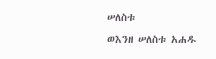ሠለስቱ
ወእንዘ ሠለስቱ አሐዱ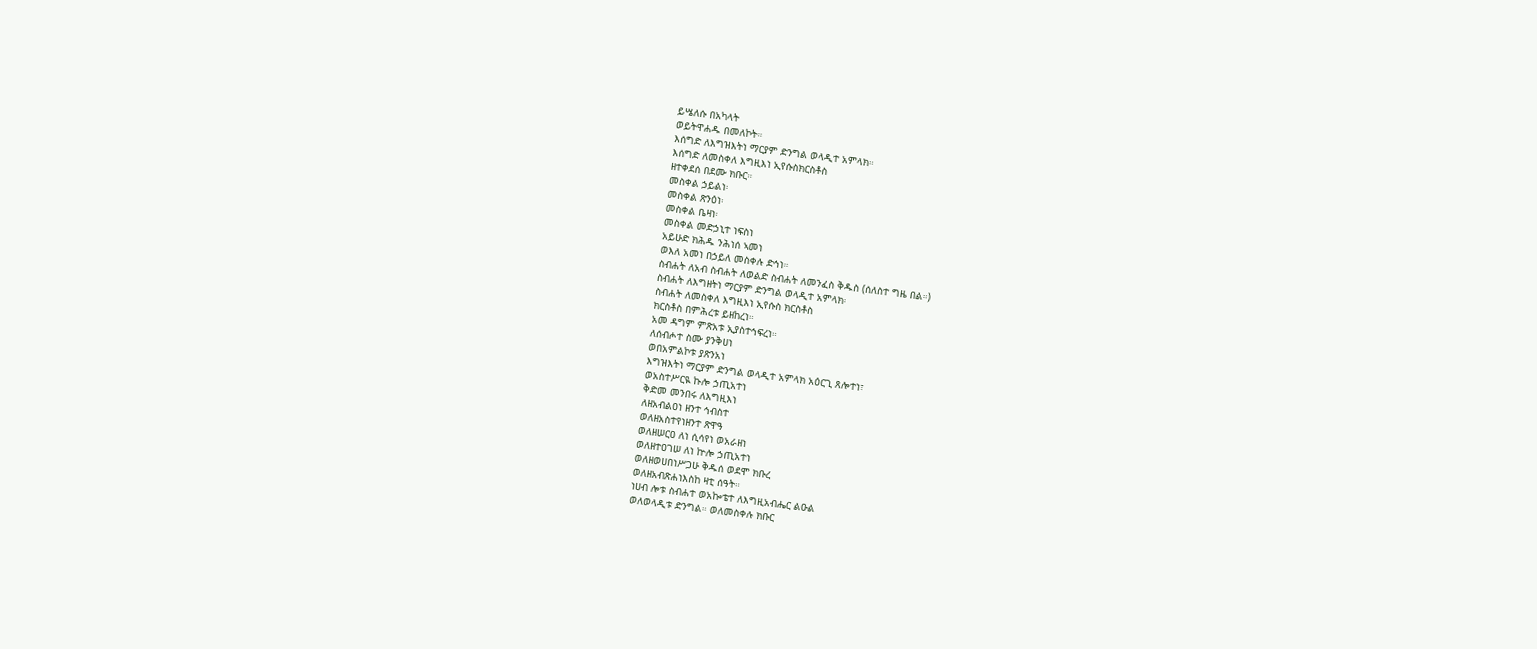ይሤለሱ በአካላት
ወይትዋሐዱ በመለኮት።
እሰግድ ለእግዝእትነ ማርያም ድንግል ወላዲተ አምላክ።
እሰግድ ለመስቀለ እግዚእነ ኢየሱስክርስቶስ
ዘተቀደሰ በደሙ ክቡር።
መስቀል ኃይልነ፡
መስቀል ጽንዕነ፡
መስቀል ቤዛነ፡
መስቀል መድኃኒተ ነፍስነ
አይሁድ ክሕዱ ንሕነሰ ኣመነ
ወእለ አመነ በኃይለ መስቀሉ ድኅነ።
ስብሐት ለአብ ስብሐት ለወልድ ስብሐት ለመንፈስ ቅዱስ (ሰለስተ ግዜ በል።)
ስብሐት ለእግዘትነ ማርያም ድንግል ወላዲተ አምላክ፡
ስብሐት ለመስቀለ እግዚእነ ኢየሱስ ክርስቶስ
ክርስቶስ በምሕረቱ ይዘከረነ።
አመ ዳግም ምጽአቱ ኢያስተኅፍረነ።
ለሰብሖተ ስሙ ያንቅሀነ
ወበአምልኮቱ ያጽንአነ
እግዝእትነ ማርያም ድንግል ወላዲተ አምላክ አዕርጊ ጸሎተነ፣
ወአስተሥርዪ ኩሎ ኃጢአተነ
ቅድመ መንበሩ ለእግዚእነ
ለዘአብልዐነ ዘንተ ኅብስተ
ወለዘአስተየነዘንተ ጽዋዓ
ወለዘሠርዐ ለነ ሲሳየነ ወአራዘነ
ወለዘተዐገሠ ለነ ኵሎ ኃጢአተነ
ወለዘወሀበነሥጋሁ ቅዱሰ ወደሞ ክቡረ
ወለዘአብጽሐነእስከ ዛቲ ሰዓት።
ነሀብ ሎቱ ስብሐተ ወአኰቴተ ለእግዚአብሔር ልዑል
ወለወላዲቱ ድንግል። ወለመስቀሉ ክቡር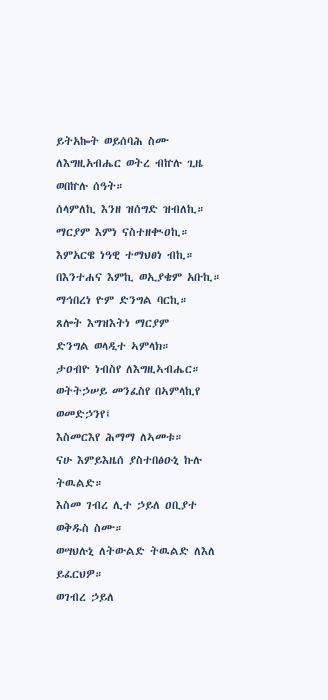ይትአኰት ወይሰባሕ ስሙ ለእግዚአብሔር ወትረ ብኵሉ ጊዜ ወበኵሉ ሰዓት።
ሰላምለኪ እንዘ ዝሰግድ ዝብለኪ።
ማርያም እምነ ናስተዘቊዐኪ።
እምአርዌ ነዓዊ ተማህፀነ ብኪ።
በእንተሐና እምኪ ወኢያቄም አቡኪ።
ማኅበረነ ዮም ድንግል ባርኪ።
ጸሎት እግዝእትነ ማርያም
ድንግል ወላዲተ ኣምላክ።
ታዐብዮ ነብስየ ለእግዚኣብሔር።
ወትትኃሠይ መንፈስየ በኣምላኪየ ወመድኃንየ፤
እስመርእየ ሕማማ ለኣመቱ።
ናሁ እምይእዜሰ ያስተበፅዑኒ ኩሉ ትዉልድ።
እስመ ገብረ ሊተ ኃይለ ዐቢያተ ወቅዱስ ስሙ።
ወሣህሉኒ ለትውልድ ትዉልድ ለእለ ይፈርህዎ።
ወገብረ ኃይለ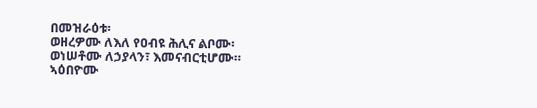በመዝራዕቱ፡
ወዘረዎሙ ለእለ የዐብዩ ሕሊና ልቦሙ፡
ወነሠቶሙ ለኃያላን፣ እመናብርቲሆሙ።
ኣዕበዮሙ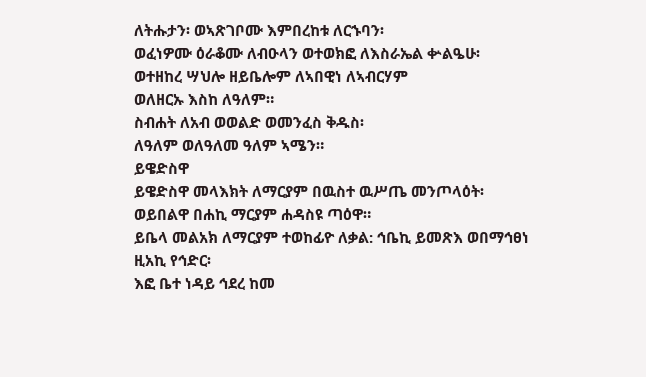ለትሑታን፡ ወኣጽገቦሙ እምበረከቱ ለርኁባን፡
ወፈነዎሙ ዕራቆሙ ለብዑላን ወተወክፎ ለእስራኤል ቍልዔሁ፡
ወተዘከረ ሣህሎ ዘይቤሎም ለኣበዊነ ለኣብርሃም
ወለዘርኡ እስከ ለዓለም።
ስብሐት ለአብ ወወልድ ወመንፈስ ቅዱስ፡
ለዓለም ወለዓለመ ዓለም ኣሜን።
ይዌድስዋ
ይዌድስዋ መላእክት ለማርያም በዉስተ ዉሥጤ መንጦላዕት፡ ወይበልዋ በሐኪ ማርያም ሐዳስዩ ጣዕዋ።
ይቤላ መልአክ ለማርያም ተወከፊዮ ለቃል: ኅቤኪ ይመጽእ ወበማኅፀነ ዚአኪ የኅድር፡
እፎ ቤተ ነዳይ ኅደረ ከመ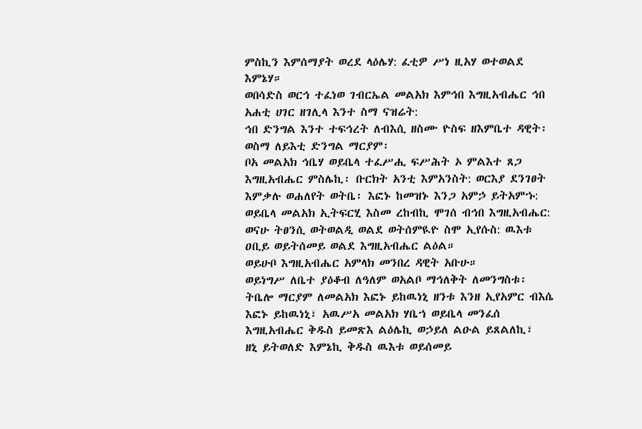ምስኪን እምሰማያት ወረደ ላዕሌሃ: ፈቲዎ ሥነ ዚአሃ ወተወልደ እምኔሃ።
ወበሳድስ ወርኅ ተፈነወ ገብርኤል መልአክ እምኅበ እግዚአብሔር ኅበ አሐቲ ሀገር ዘገሊላ እንተ ስማ ናዝሬት:
ኅበ ድንግል እንተ ተፍኅረት ለብእሲ ዘስሙ ዮስፍ ዘእምቤተ ዳዊት፡
ወስማ ለይእቲ ድንግል ማርያም፡
ቦአ መልአክ ኅቤሃ ወይቤላ ተፈሥሒ ፍሥሕት ኦ ምልእተ ጸጋ እግዚአብሔር ምስሌኪ፡ ቡርክት አንቲ እምአንስት: ወርእያ ደንገፀት እምቃሉ ወሐለየት ወትቤ፡ እፎኑ ከመዝኑ እንጋ አምኃ ይትአምኁ:
ወይቤላ መልአክ ኢትፍርሂ እስመ ረከብኪ ሞገሰ ብኅበ እግዚአብሔር: ወናሁ ትፀንሲ ወትወልዲ ወልደ ወትሰምዪዮ ስሞ ኢየሱስ: ዉእቱ ዐቢይ ወይትሰመይ ወልደ እግዚአብሔር ልዕል።
ወይሁቦ እግዚአብሔር አምላክ መንበረ ዳዊት አቡሁ።
ወይነግሥ ለቤተ ያዕቆብ ለዓለም ወአልቦ ማኅለቅት ለመንግስቱ፡
ትቤሎ ማርያም ለመልአክ እፎኑ ይከዉነኒ ዘንቱ እንዘ ኢየአምር ብእሴ እፎኑ ይከዉነኒ፣ አዉሥአ መልአክ ሃቤኀ ወይቤላ መንፈሰ እግዚአብሔር ቅዱስ ይመጽእ ልዕሌኪ ወኃይለ ልዑል ይጸልለኪ፣
ዘኒ ይትወለድ እምኔኪ ቅዱስ ዉእቱ ወይሰመይ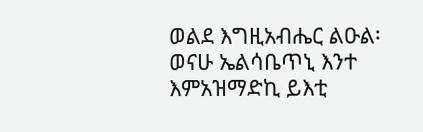ወልደ እግዚአብሔር ልዑል፡ ወናሁ ኤልሳቤጥኒ እንተ እምአዝማድኪ ይእቲ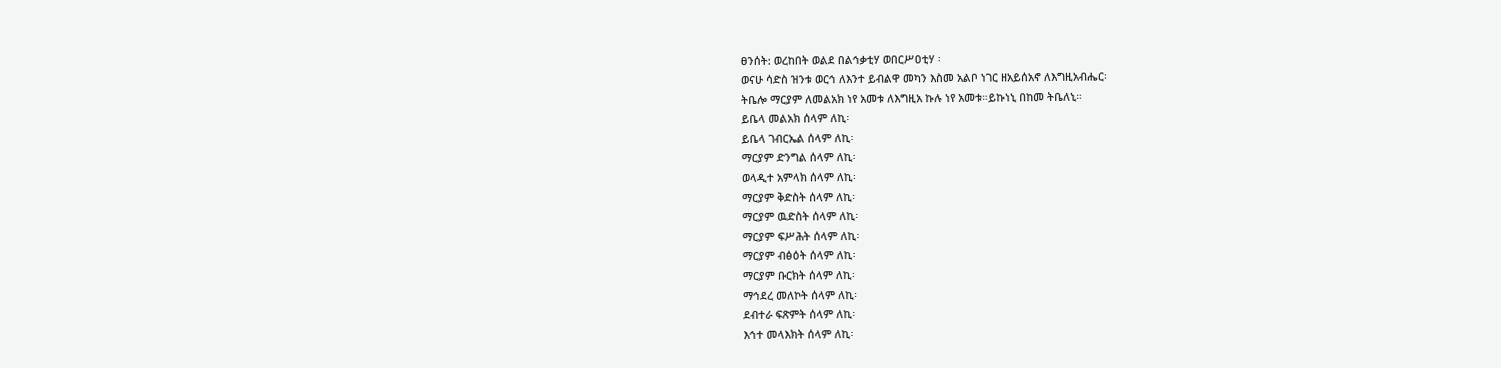ፀንሰት: ወረከበት ወልደ በልኅቃቲሃ ወበርሥዐቲሃ ፡
ወናሁ ሳድስ ዝንቱ ወርኅ ለእንተ ይብልዋ መካን እስመ አልቦ ነገር ዘአይሰአኖ ለእግዚአብሔር፡
ትቤሎ ማርያም ለመልአክ ነየ አመቱ ለእግዚአ ኩሉ ነየ አመቱ።ይኩነኒ በከመ ትቤለኒ።
ይቤላ መልአክ ሰላም ለኪ፡
ይቤላ ገብርኤል ሰላም ለኪ፡
ማርያም ድንግል ሰላም ለኪ፡
ወላዲተ አምላክ ሰላም ለኪ፡
ማርያም ቅድስት ሰላም ለኪ፡
ማርያም ዉድስት ሰላም ለኪ፡
ማርያም ፍሥሕት ሰላም ለኪ፡
ማርያም ብፅዕት ሰላም ለኪ፡
ማርያም ቡርክት ሰላም ለኪ፡
ማኅደረ መለኮት ሰላም ለኪ፡
ደብተራ ፍጽምት ሰላም ለኪ፡
እኅተ መላእክት ሰላም ለኪ፡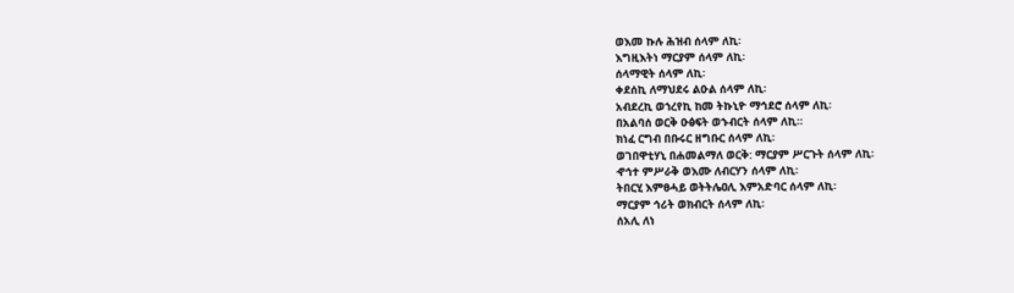ወእመ ኩሉ ሕዝብ ሰላም ለኪ፡
እግዚእትነ ማርያም ሰላም ለኪ፡
ሰላማዊት ሰላም ለኪ፡
ቀደሰኪ ለማህደሩ ልዑል ሰላም ለኪ፡
አብደረኪ ወኀረየኪ ከመ ትኩኒዮ ማኅደሮ ሰላም ለኪ፡
በአልባሰ ወርቅ ዑፅፍት ወኁብርት ሰላም ለኪ።
ክነፈ ርግብ በቡሩር ዘግቡር ሰላም ለኪ፡
ወገበዋቲሃኒ በሐመልማለ ወርቅ: ማርያም ሥርጉት ሰላም ለኪ፡
ኆኅተ ምሥራቅ ወእሙ ለብርሃን ሰላም ለኪ፡
ትበርሂ እምፀሓይ ወትትሌዐሊ እምአድባር ሰላም ለኪ፡
ማርያም ኅሪት ወክብርት ሰላም ለኪ፡
ሰአሊ ለነ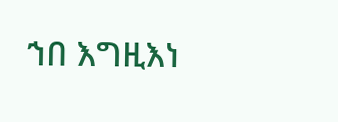ኀበ እግዚእነ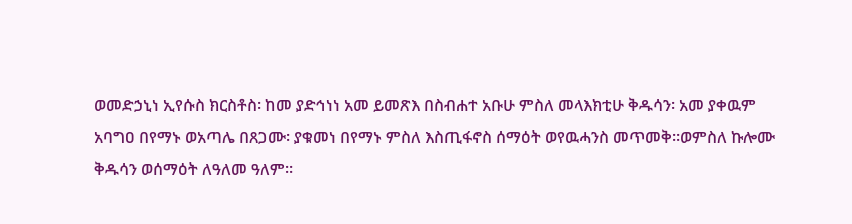ወመድኃኒነ ኢየሱስ ክርስቶስ፡ ከመ ያድኅነነ አመ ይመጽእ በስብሐተ አቡሁ ምስለ መላእክቲሁ ቅዱሳን፡ አመ ያቀዉም አባግዐ በየማኑ ወአጣሌ በጸጋሙ፡ ያቁመነ በየማኑ ምስለ እስጢፋኖስ ሰማዕት ወየዉሓንስ መጥመቅ።ወምስለ ኩሎሙ ቅዱሳን ወሰማዕት ለዓለመ ዓለም።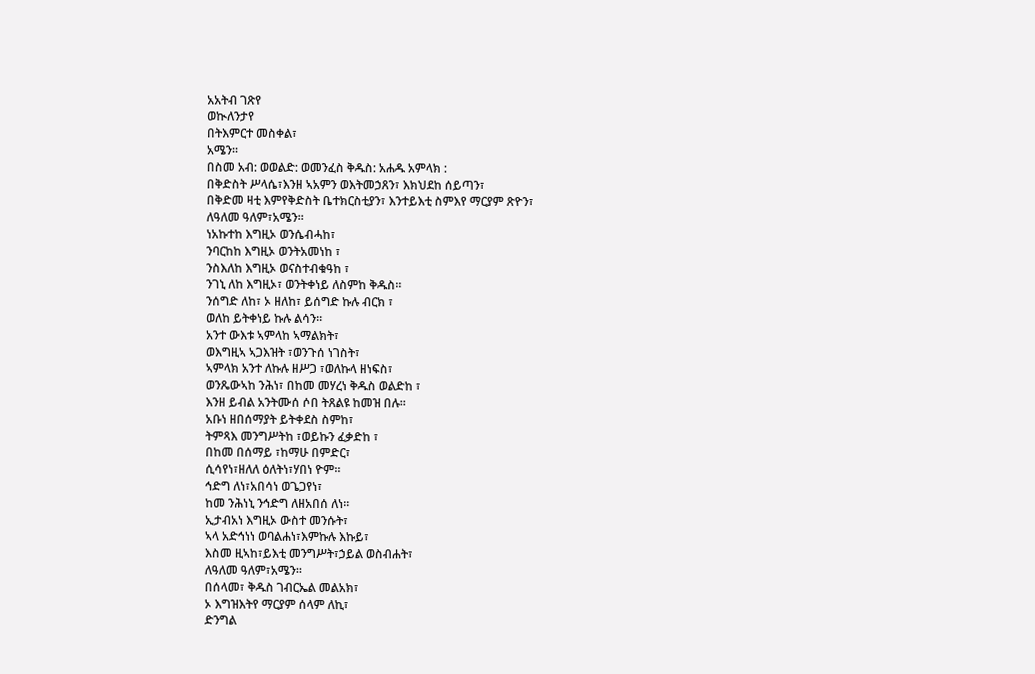አአትብ ገጽየ
ወኲለንታየ
በትእምርተ መስቀል፣
አሜን።
በስመ አብ: ወወልድ: ወመንፈስ ቅዱስ: አሐዱ አምላክ :
በቅድስት ሥላሴ፣እንዘ ኣአምን ወእትመኃጸን፣ እክህደከ ሰይጣን፣
በቅድመ ዛቲ እምየቅድስት ቤተክርስቲያን፣ እንተይእቲ ስምእየ ማርያም ጽዮን፣
ለዓለመ ዓለም፣አሜን።
ነአኩተከ እግዚኦ ወንሴብሓከ፣
ንባርከከ እግዚኦ ወንትአመነከ ፣
ንስእለከ እግዚኦ ወናስተብቁዓከ ፣
ንገኒ ለከ እግዚኦ፣ ወንትቀነይ ለስምከ ቅዱስ።
ንሰግድ ለከ፣ ኦ ዘለከ፣ ይሰግድ ኩሉ ብርክ ፣
ወለከ ይትቀነይ ኩሉ ልሳን።
አንተ ውእቱ ኣምላከ ኣማልክት፣
ወእግዚኣ ኣጋእዝት ፣ወንጉሰ ነገስት፣
ኣምላክ አንተ ለኩሉ ዘሥጋ ፣ወለኩላ ዘነፍስ፣
ወንጼውኣከ ንሕነ፣ በከመ መሃረነ ቅዱስ ወልድከ ፣
እንዘ ይብል አንትሙሰ ሶበ ትጸልዩ ከመዝ በሉ።
አቡነ ዘበሰማያት ይትቀደስ ስምከ፣
ትምጻእ መንግሥትከ ፣ወይኩን ፈቃድከ ፣
በከመ በሰማይ ፣ከማሁ በምድር፣
ሲሳየነ፣ዘለለ ዕለትነ፣ሃበነ ዮም።
ኅድግ ለነ፣አበሳነ ወጌጋየነ፣
ከመ ንሕነኒ ንኅድግ ለዘአበሰ ለነ።
ኢታብአነ እግዚኦ ውስተ መንሱት፣
ኣላ አድኅነነ ወባልሐነ፣እምኩሉ እኩይ፣
እስመ ዚኣከ፣ይእቲ መንግሥት፣ኃይል ወስብሐት፣
ለዓለመ ዓለም፣አሜን።
በሰላመ፣ ቅዱስ ገብርኤል መልአክ፣
ኦ እግዝእትየ ማርያም ሰላም ለኪ፣
ድንግል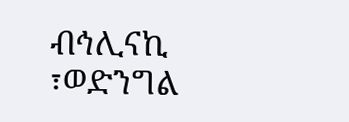ብኅሊናኪ ፣ወድንግል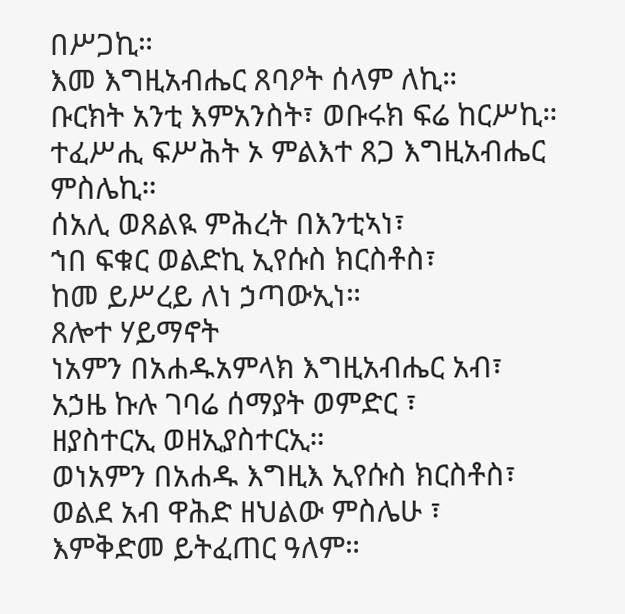በሥጋኪ።
እመ እግዚአብሔር ጸባዖት ሰላም ለኪ።
ቡርክት አንቲ እምአንስት፣ ወቡሩክ ፍሬ ከርሥኪ።
ተፈሥሒ ፍሥሕት ኦ ምልእተ ጸጋ እግዚአብሔር ምስሌኪ።
ሰአሊ ወጸልዪ ምሕረት በእንቲኣነ፣
ኀበ ፍቁር ወልድኪ ኢየሱስ ክርስቶስ፣
ከመ ይሥረይ ለነ ኃጣውኢነ።
ጸሎተ ሃይማኖት
ነአምን በአሐዱአምላክ እግዚአብሔር አብ፣
አኃዜ ኩሉ ገባሬ ሰማያት ወምድር ፣
ዘያስተርኢ ወዘኢያስተርኢ።
ወነአምን በአሐዱ እግዚእ ኢየሱስ ክርስቶስ፣
ወልደ አብ ዋሕድ ዘህልው ምስሌሁ ፣
እምቅድመ ይትፈጠር ዓለም።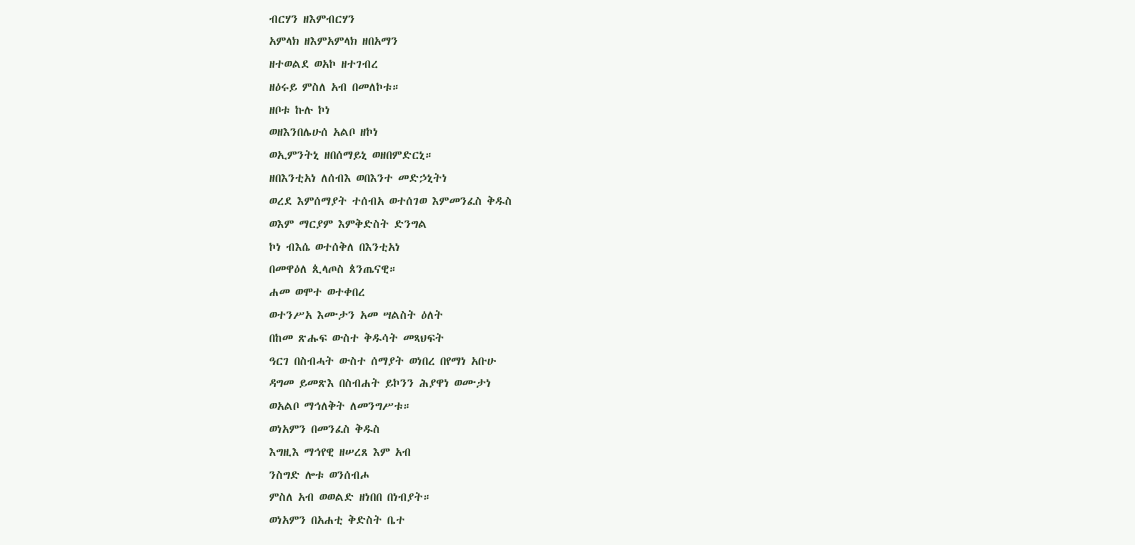ብርሃን ዘእምብርሃን
አምላክ ዘእምአምላክ ዘበአማን
ዘተወልደ ወአኮ ዘተገብረ
ዘዕሩይ ምስለ አብ በመለኮቱ።
ዘቦቱ ኩሉ ኮነ
ወዘእንበሌሁሰ አልቦ ዘኮነ
ወኢምንትኒ ዘበሰማይኒ ወዘበምድርኒ።
ዘበእንቲአነ ለሰብእ ወበእንተ መድኃኒትነ
ወረደ እምሰማያት ተሰብአ ወተሰገወ እምመንፈስ ቅዱስ
ወእም ማርያም እምቅድስት ድንግል
ኮነ ብእሴ ወተሰቅለ በእንቲአነ
በመዋዕለ ጲላጦስ ጰንጤናዊ።
ሐመ ወሞተ ወተቀበረ
ወተንሥአ እሙታን አመ ሣልስት ዕለት
በከመ ጽሑፍ ውስተ ቅዱሳት መጻህፍት
ዓርገ በስብሓት ውስተ ሰማያት ወነበረ በየማነ አቡሁ
ዳግመ ይመጽእ በስብሐት ይኮንን ሕያዋነ ወሙታነ
ወአልቦ ማኅለቅት ለመንግሥቱ።
ወነአምን በመንፈስ ቅዱስ
እግዚእ ማኅየዊ ዘሠረጸ እም አብ
ንስግድ ሎቱ ወንሰብሖ
ምስለ አብ ወወልድ ዘነበበ በነብያት።
ወነአምን በአሐቲ ቅድስት ቤተ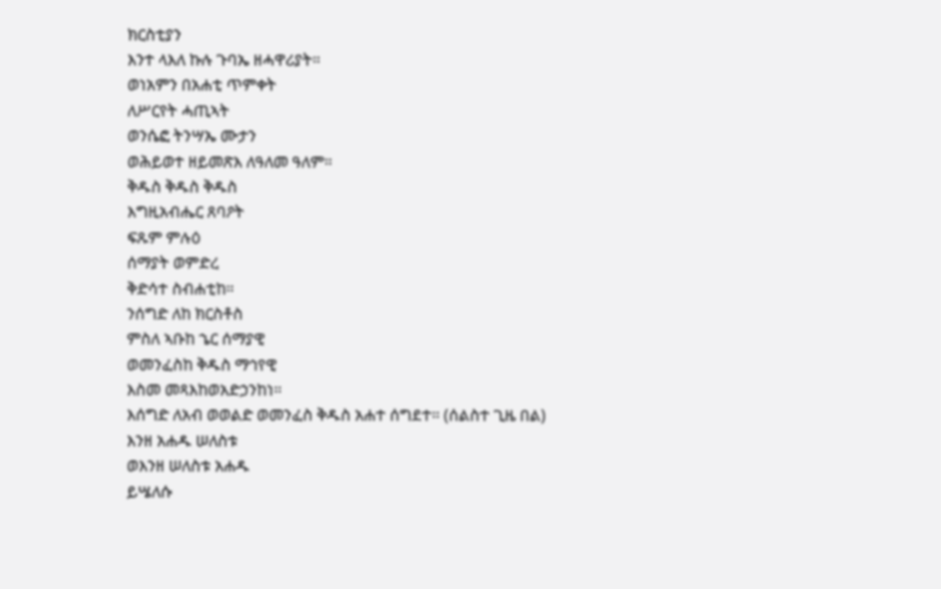ክርስቲያን
እንተ ላእለ ኩሉ ጉባኤ ዘሓዋሪያት።
ወነአምን በአሐቲ ጥምቀት
ለሥርየት ሓጢኣት
ወንሴፎ ትንሣኤ ሙታን
ወሕይወተ ዘይመጽእ ለዓለመ ዓለም።
ቅዱስ ቅዱስ ቅዱስ
እግዚአብሔር ጸባዖት
ፍጹም ምሉዕ
ሰማያት ወምድረ
ቅድሳተ ስብሐቲከ።
ንሰግድ ለከ ክርስቶስ
ምስለ ኣቡከ ኄር ሰማያዊ
ወመንፈስከ ቅዱስ ማኅየዊ
እስመ መጻእከወአድኃንከነ።
እሰግድ ለአብ ወወልድ ወመንፈስ ቅዱስ አሐተ ሰግደተ። (ሰልስተ ጊዜ በል)
እንዘ አሐዱ ሠለስቱ
ወእንዘ ሠለስቱ አሐዱ
ይሤለሱ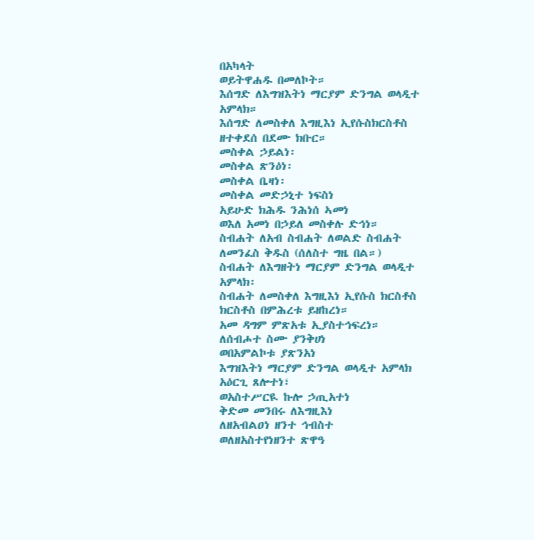በአካላት
ወይትዋሐዱ በመለኮት።
እሰግድ ለእግዝእትነ ማርያም ድንግል ወላዲተ አምላክ።
እሰግድ ለመስቀለ እግዚእነ ኢየሱስክርስቶስ
ዘተቀደሰ በደሙ ክቡር።
መስቀል ኃይልነ፡
መስቀል ጽንዕነ፡
መስቀል ቤዛነ፡
መስቀል መድኃኒተ ነፍስነ
አይሁድ ክሕዱ ንሕነሰ ኣመነ
ወእለ አመነ በኃይለ መስቀሉ ድኅነ።
ስብሐት ለአብ ስብሐት ለወልድ ስብሐት ለመንፈስ ቅዱስ (ሰለስተ ግዜ በል።)
ስብሐት ለእግዘትነ ማርያም ድንግል ወላዲተ አምላክ፡
ስብሐት ለመስቀለ እግዚእነ ኢየሱስ ክርስቶስ
ክርስቶስ በምሕረቱ ይዘከረነ።
አመ ዳግም ምጽአቱ ኢያስተኅፍረነ።
ለሰብሖተ ስሙ ያንቅሀነ
ወበአምልኮቱ ያጽንአነ
እግዝእትነ ማርያም ድንግል ወላዲተ አምላክ አዕርጊ ጸሎተነ፣
ወአስተሥርዪ ኩሎ ኃጢአተነ
ቅድመ መንበሩ ለእግዚእነ
ለዘአብልዐነ ዘንተ ኅብስተ
ወለዘአስተየነዘንተ ጽዋዓ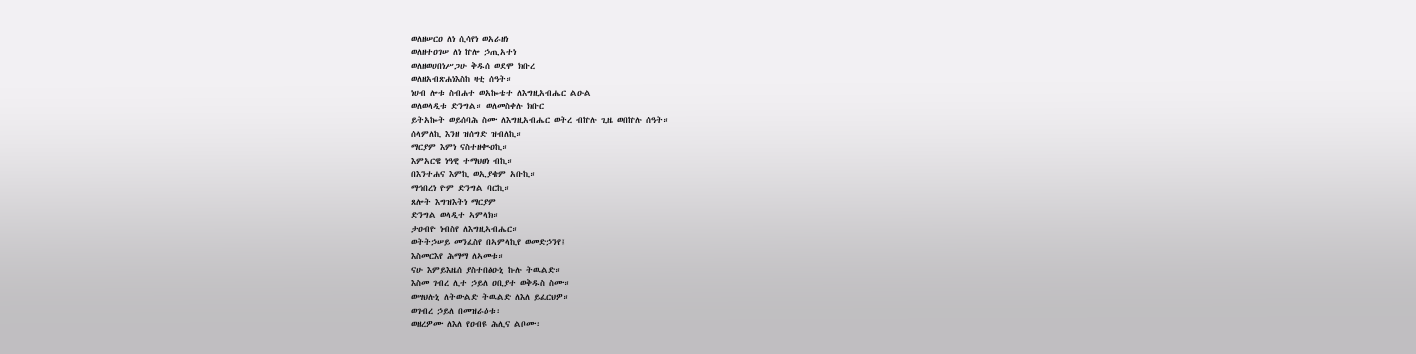ወለዘሠርዐ ለነ ሲሳየነ ወአራዘነ
ወለዘተዐገሠ ለነ ኵሎ ኃጢአተነ
ወለዘወሀበነሥጋሁ ቅዱሰ ወደሞ ክቡረ
ወለዘአብጽሐነእስከ ዛቲ ሰዓት።
ነሀብ ሎቱ ስብሐተ ወአኰቴተ ለእግዚአብሔር ልዑል
ወለወላዲቱ ድንግል። ወለመስቀሉ ክቡር
ይትአኰት ወይሰባሕ ስሙ ለእግዚአብሔር ወትረ ብኵሉ ጊዜ ወበኵሉ ሰዓት።
ሰላምለኪ እንዘ ዝሰግድ ዝብለኪ።
ማርያም እምነ ናስተዘቊዐኪ።
እምአርዌ ነዓዊ ተማህፀነ ብኪ።
በእንተሐና እምኪ ወኢያቄም አቡኪ።
ማኅበረነ ዮም ድንግል ባርኪ።
ጸሎት እግዝእትነ ማርያም
ድንግል ወላዲተ ኣምላክ።
ታዐብዮ ነብስየ ለእግዚኣብሔር።
ወትትኃሠይ መንፈስየ በኣምላኪየ ወመድኃንየ፤
እስመርእየ ሕማማ ለኣመቱ።
ናሁ እምይእዜሰ ያስተበፅዑኒ ኩሉ ትዉልድ።
እስመ ገብረ ሊተ ኃይለ ዐቢያተ ወቅዱስ ስሙ።
ወሣህሉኒ ለትውልድ ትዉልድ ለእለ ይፈርህዎ።
ወገብረ ኃይለ በመዝራዕቱ፡
ወዘረዎሙ ለእለ የዐብዩ ሕሊና ልቦሙ፡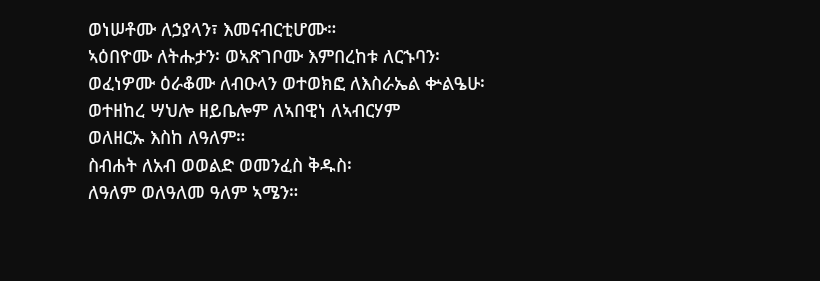ወነሠቶሙ ለኃያላን፣ እመናብርቲሆሙ።
ኣዕበዮሙ ለትሑታን፡ ወኣጽገቦሙ እምበረከቱ ለርኁባን፡
ወፈነዎሙ ዕራቆሙ ለብዑላን ወተወክፎ ለእስራኤል ቍልዔሁ፡
ወተዘከረ ሣህሎ ዘይቤሎም ለኣበዊነ ለኣብርሃም
ወለዘርኡ እስከ ለዓለም።
ስብሐት ለአብ ወወልድ ወመንፈስ ቅዱስ፡
ለዓለም ወለዓለመ ዓለም ኣሜን።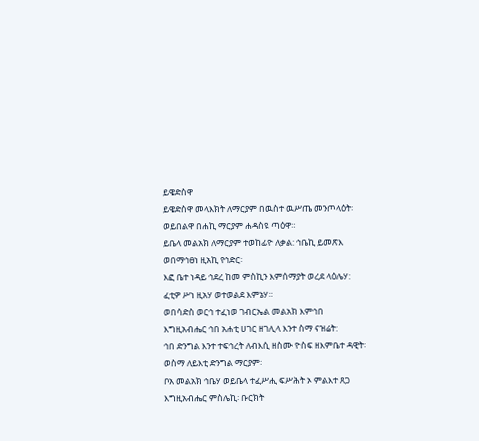ይዌድስዋ
ይዌድስዋ መላእክት ለማርያም በዉስተ ዉሥጤ መንጦላዕት፡ ወይበልዋ በሐኪ ማርያም ሐዳስዩ ጣዕዋ።
ይቤላ መልአክ ለማርያም ተወከፊዮ ለቃል: ኅቤኪ ይመጽእ ወበማኅፀነ ዚአኪ የኅድር፡
እፎ ቤተ ነዳይ ኅደረ ከመ ምስኪን እምሰማያት ወረደ ላዕሌሃ: ፈቲዎ ሥነ ዚአሃ ወተወልደ እምኔሃ።
ወበሳድስ ወርኅ ተፈነወ ገብርኤል መልአክ እምኅበ እግዚአብሔር ኅበ አሐቲ ሀገር ዘገሊላ እንተ ስማ ናዝሬት:
ኅበ ድንግል እንተ ተፍኅረት ለብእሲ ዘስሙ ዮስፍ ዘእምቤተ ዳዊት፡
ወስማ ለይእቲ ድንግል ማርያም፡
ቦአ መልአክ ኅቤሃ ወይቤላ ተፈሥሒ ፍሥሕት ኦ ምልእተ ጸጋ እግዚአብሔር ምስሌኪ፡ ቡርክት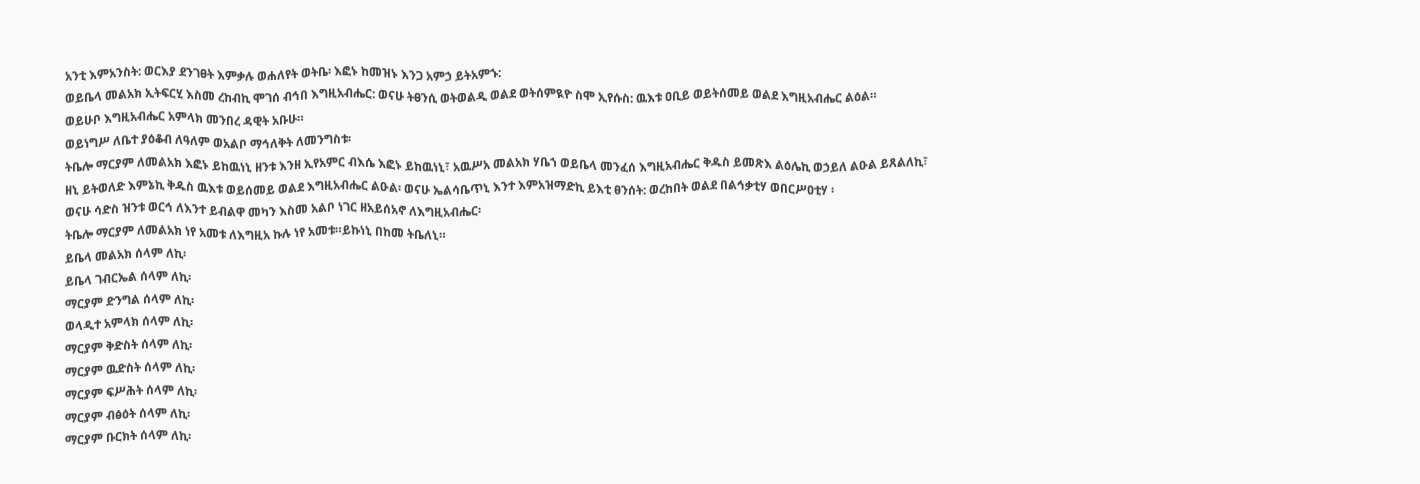አንቲ እምአንስት: ወርእያ ደንገፀት እምቃሉ ወሐለየት ወትቤ፡ እፎኑ ከመዝኑ እንጋ አምኃ ይትአምኁ:
ወይቤላ መልአክ ኢትፍርሂ እስመ ረከብኪ ሞገሰ ብኅበ እግዚአብሔር: ወናሁ ትፀንሲ ወትወልዲ ወልደ ወትሰምዪዮ ስሞ ኢየሱስ: ዉእቱ ዐቢይ ወይትሰመይ ወልደ እግዚአብሔር ልዕል።
ወይሁቦ እግዚአብሔር አምላክ መንበረ ዳዊት አቡሁ።
ወይነግሥ ለቤተ ያዕቆብ ለዓለም ወአልቦ ማኅለቅት ለመንግስቱ፡
ትቤሎ ማርያም ለመልአክ እፎኑ ይከዉነኒ ዘንቱ እንዘ ኢየአምር ብእሴ እፎኑ ይከዉነኒ፣ አዉሥአ መልአክ ሃቤኀ ወይቤላ መንፈሰ እግዚአብሔር ቅዱስ ይመጽእ ልዕሌኪ ወኃይለ ልዑል ይጸልለኪ፣
ዘኒ ይትወለድ እምኔኪ ቅዱስ ዉእቱ ወይሰመይ ወልደ እግዚአብሔር ልዑል፡ ወናሁ ኤልሳቤጥኒ እንተ እምአዝማድኪ ይእቲ ፀንሰት: ወረከበት ወልደ በልኅቃቲሃ ወበርሥዐቲሃ ፡
ወናሁ ሳድስ ዝንቱ ወርኅ ለእንተ ይብልዋ መካን እስመ አልቦ ነገር ዘአይሰአኖ ለእግዚአብሔር፡
ትቤሎ ማርያም ለመልአክ ነየ አመቱ ለእግዚአ ኩሉ ነየ አመቱ።ይኩነኒ በከመ ትቤለኒ።
ይቤላ መልአክ ሰላም ለኪ፡
ይቤላ ገብርኤል ሰላም ለኪ፡
ማርያም ድንግል ሰላም ለኪ፡
ወላዲተ አምላክ ሰላም ለኪ፡
ማርያም ቅድስት ሰላም ለኪ፡
ማርያም ዉድስት ሰላም ለኪ፡
ማርያም ፍሥሕት ሰላም ለኪ፡
ማርያም ብፅዕት ሰላም ለኪ፡
ማርያም ቡርክት ሰላም ለኪ፡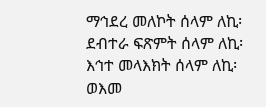ማኅደረ መለኮት ሰላም ለኪ፡
ደብተራ ፍጽምት ሰላም ለኪ፡
እኅተ መላእክት ሰላም ለኪ፡
ወእመ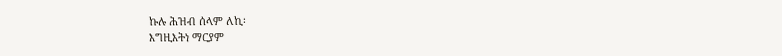ኩሉ ሕዝብ ሰላም ለኪ፡
እግዚእትነ ማርያም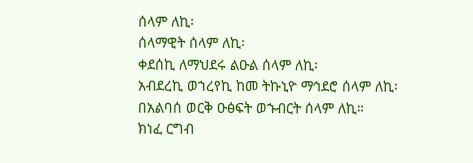ሰላም ለኪ፡
ሰላማዊት ሰላም ለኪ፡
ቀደሰኪ ለማህደሩ ልዑል ሰላም ለኪ፡
አብደረኪ ወኀረየኪ ከመ ትኩኒዮ ማኅደሮ ሰላም ለኪ፡
በአልባሰ ወርቅ ዑፅፍት ወኁብርት ሰላም ለኪ።
ክነፈ ርግብ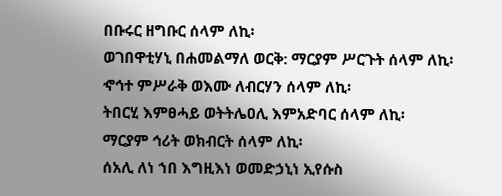በቡሩር ዘግቡር ሰላም ለኪ፡
ወገበዋቲሃኒ በሐመልማለ ወርቅ: ማርያም ሥርጉት ሰላም ለኪ፡
ኆኅተ ምሥራቅ ወእሙ ለብርሃን ሰላም ለኪ፡
ትበርሂ እምፀሓይ ወትትሌዐሊ እምአድባር ሰላም ለኪ፡
ማርያም ኅሪት ወክብርት ሰላም ለኪ፡
ሰአሊ ለነ ኀበ እግዚእነ ወመድኃኒነ ኢየሱስ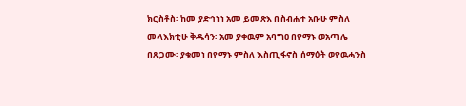ክርስቶስ፡ ከመ ያድኅነነ አመ ይመጽእ በስብሐተ አቡሁ ምስለ መላእክቲሁ ቅዱሳን፡ አመ ያቀዉም አባግዐ በየማኑ ወአጣሌ በጸጋሙ፡ ያቁመነ በየማኑ ምስለ እስጢፋኖስ ሰማዕት ወየዉሓንስ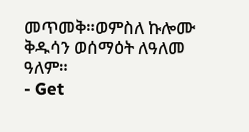መጥመቅ።ወምስለ ኩሎሙ ቅዱሳን ወሰማዕት ለዓለመ ዓለም።
- Get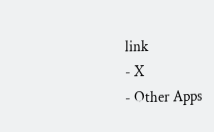link
- X
- Other Apps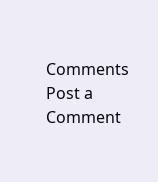Comments
Post a Comment